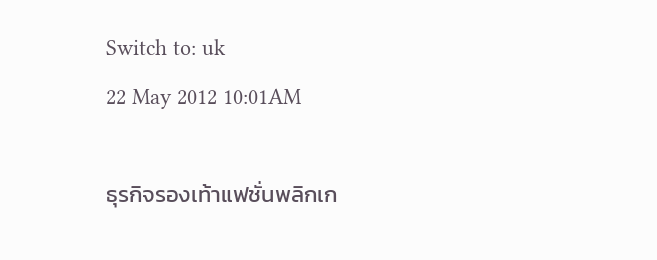Switch to: uk
22 May 2012 10:01AM

ธุรกิจรองเท้าแฟชั่นพลิกเก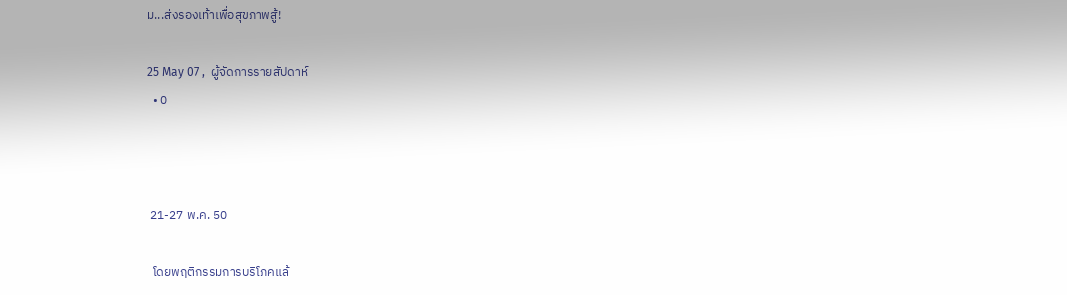ม...ส่งรองเท้าเพื่อสุขภาพสู้!

25 May 07 ,  ผู้จัดการรายสัปดาห์
  • 0



 21-27 พ.ค. 50

  โดยพฤติกรรมการบริโภคแล้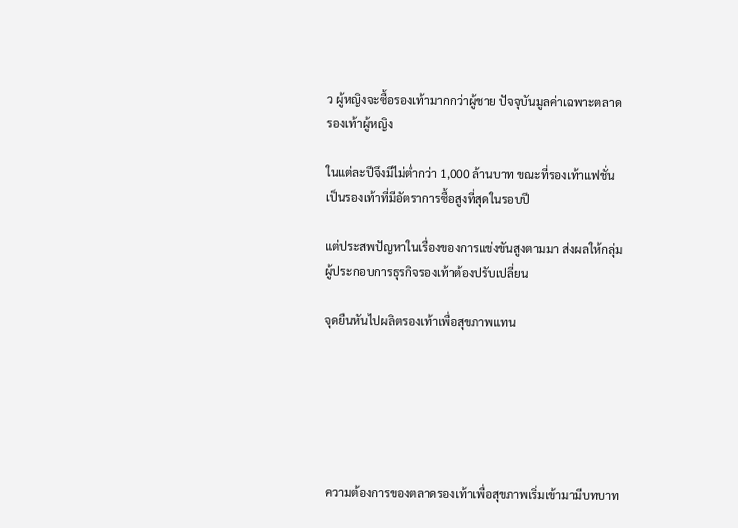ว ผู้หญิงจะซื้อรองเท้ามากกว่าผู้ชาย ปัจจุบันมูลค่าเฉพาะตลาดรองเท้าผู้หญิง

ในแต่ละปีจึงมีไม่ต่ำกว่า 1,000 ล้านบาท ขณะที่รองเท้าแฟชั่นเป็นรองเท้าที่มีอัตราการซื้อสูงที่สุดในรอบปี

แต่ประสพปัญหาในเรื่องของการแข่งขันสูงตามมา ส่งผลให้กลุ่มผู้ประกอบการธุรกิจรองเท้าต้องปรับเปลี่ยน

จุดยืนหันไปผลิตรองเท้าเพื่อสุขภาพแทน






 ความต้องการของตลาดรองเท้าเพื่อสุขภาพเริ่มเข้ามามีบทบาท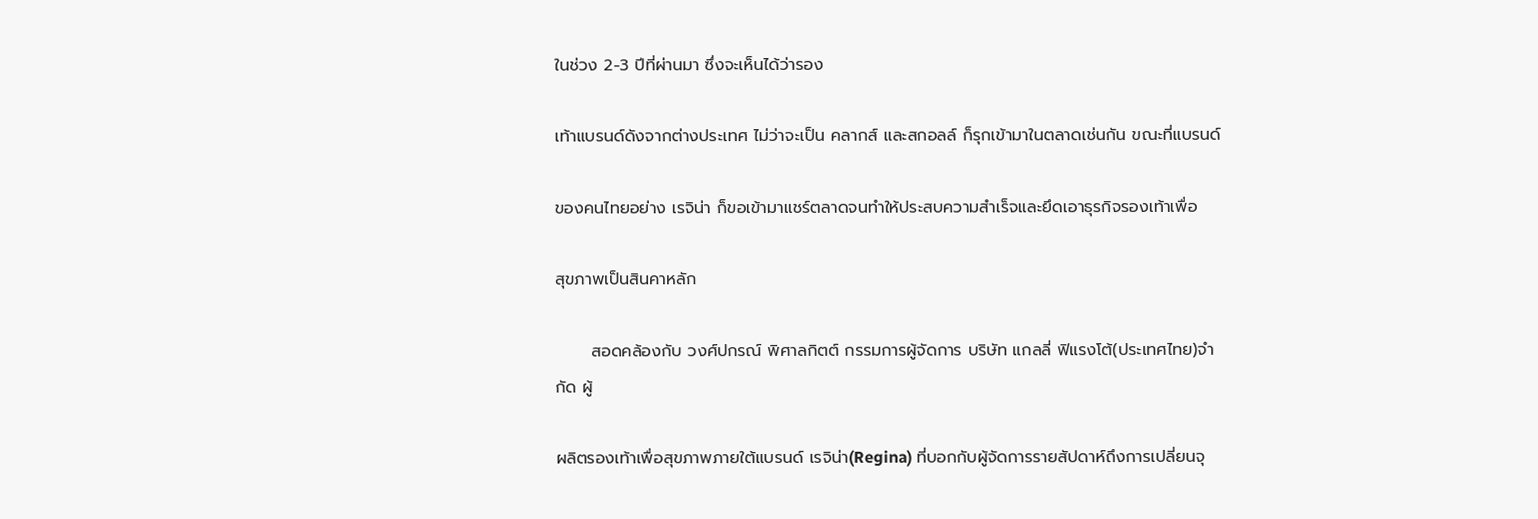ในช่วง 2-3 ปีที่ผ่านมา ซึ่งจะเห็นได้ว่ารอง

เท้าแบรนด์ดังจากต่างประเทศ ไม่ว่าจะเป็น คลากส์ และสกอลล์ ก็รุกเข้ามาในตลาดเช่นกัน ขณะที่แบรนด์

ของคนไทยอย่าง เรจิน่า ก็ขอเข้ามาแชร์ตลาดจนทำให้ประสบความสำเร็จและยึดเอาธุรกิจรองเท้าเพื่อ

สุขภาพเป็นสินคาหลัก

      สอดคล้องกับ วงศ์ปกรณ์ พิศาลกิตต์ กรรมการผู้จัดการ บริษัท แกลลี่ ฟิแรงโต้(ประเทศไทย)จำกัด ผู้

ผลิตรองเท้าเพื่อสุขภาพภายใต้แบรนด์ เรจิน่า(Regina) ที่บอกกับผู้จัดการรายสัปดาห์ถึงการเปลี่ยนจุ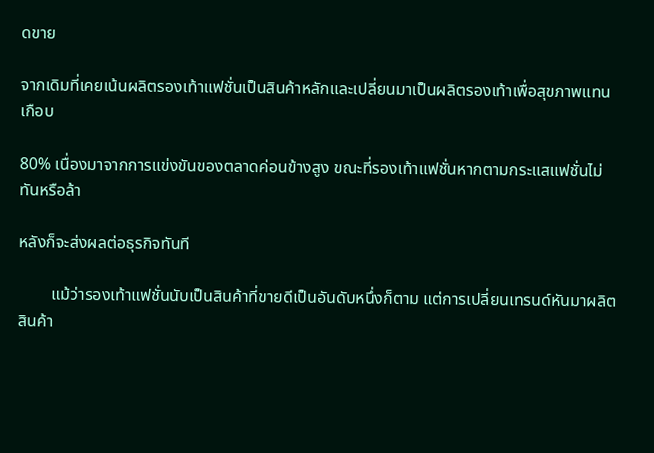ดขาย

จากเดิมที่เคยเน้นผลิตรองเท้าแฟชั่นเป็นสินค้าหลักและเปลี่ยนมาเป็นผลิตรองเท้าเพื่อสุขภาพแทนเกือบ

80% เนื่องมาจากการแข่งขันของตลาดค่อนข้างสูง ขณะที่รองเท้าแฟชั่นหากตามกระแสแฟชั่นไม่ทันหรือล้า

หลังก็จะส่งผลต่อธุรกิจทันที

        แม้ว่ารองเท้าแฟชั่นนับเป็นสินค้าที่ขายดีเป็นอันดับหนึ่งก็ตาม แต่การเปลี่ยนเทรนด์หันมาผลิตสินค้า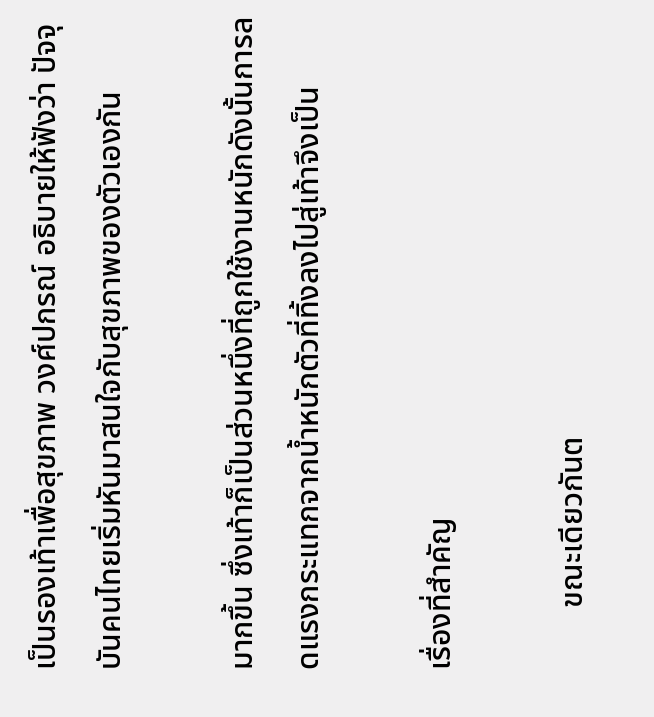เป็นรองเท้าเพื่อสุขภาพ วงศ์ปกรณ์ อธิบายให้ฟังว่า ปัจจุบันคนไทยเริ่มหันมาสนใจกับสุขภาพของตัวเองกัน

มากขึ้น ซึ่งเท้าก็เป็นส่วนหนึ่งที่ถูกใช้งานหนักดังนั้นการลดแรงกระแทกจากน้ำหนักตัวที่ทิ้งลงไปสู่เท้าจึงเป็น

เรื่องที่สำคัญ

        ขณะเดียวกันต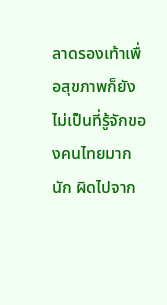ลาดรองเท้าเพื่อสุขภาพก็ยังไม่เป็นที่รู้จักของคนไทยมากนัก ผิดไปจาก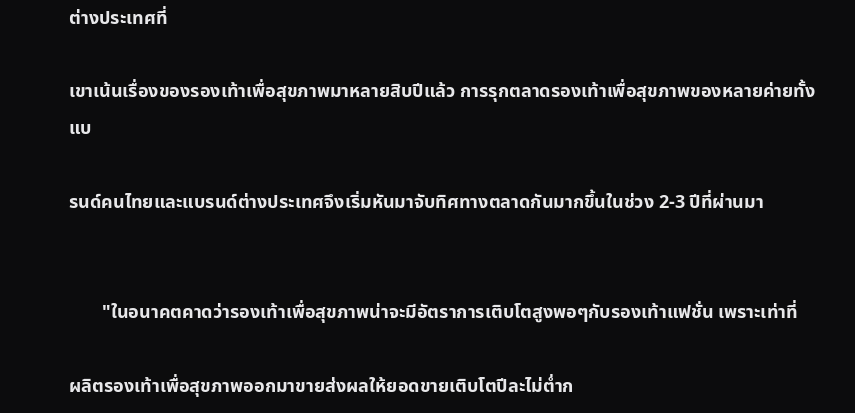ต่างประเทศที่

เขาเน้นเรื่องของรองเท้าเพื่อสุขภาพมาหลายสิบปีแล้ว การรุกตลาดรองเท้าเพื่อสุขภาพของหลายค่ายทั้งแบ

รนด์คนไทยและแบรนด์ต่างประเทศจึงเริ่มหันมาจับทิศทางตลาดกันมากขึ้นในช่วง 2-3 ปีที่ผ่านมา


       "ในอนาคตคาดว่ารองเท้าเพื่อสุขภาพน่าจะมีอัตราการเติบโตสูงพอๆกับรองเท้าแฟชั่น เพราะเท่าที่

ผลิตรองเท้าเพื่อสุขภาพออกมาขายส่งผลให้ยอดขายเติบโตปีละไม่ต่ำก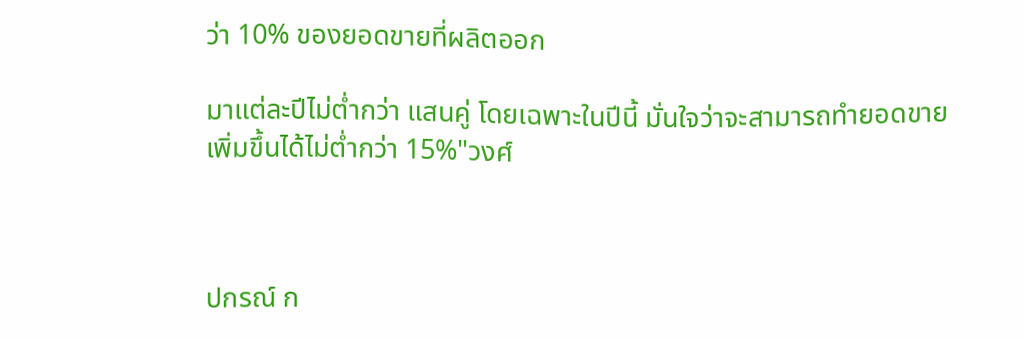ว่า 10% ของยอดขายที่ผลิตออก

มาแต่ละปีไม่ต่ำกว่า แสนคู่ โดยเฉพาะในปีนี้ มั่นใจว่าจะสามารถทำยอดขายเพิ่มขึ้นได้ไม่ต่ำกว่า 15%"วงศ์



ปกรณ์ ก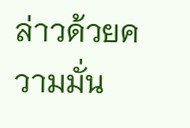ล่าวด้วยความมั่น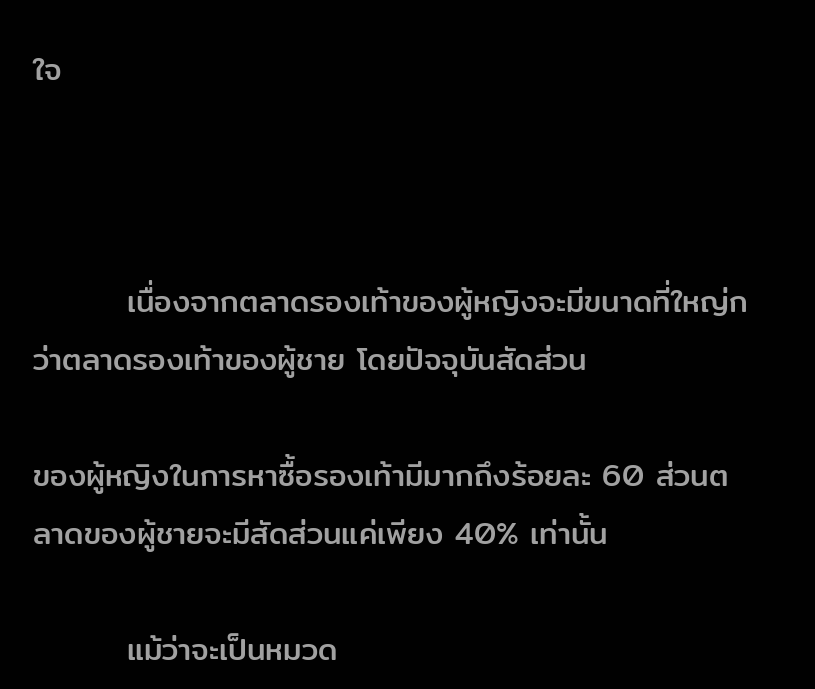ใจ



        เนื่องจากตลาดรองเท้าของผู้หญิงจะมีขนาดที่ใหญ่กว่าตลาดรองเท้าของผู้ชาย โดยปัจจุบันสัดส่วน

ของผู้หญิงในการหาซื้อรองเท้ามีมากถึงร้อยละ 60 ส่วนตลาดของผู้ชายจะมีสัดส่วนแค่เพียง 40% เท่านั้น

        แม้ว่าจะเป็นหมวด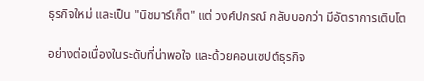ธุรกิจใหม่ และเป็น "นิชมาร์เก็ต" แต่ วงศ์ปกรณ์ กลับบอกว่า มีอัตราการเติบโต

อย่างต่อเนื่องในระดับที่น่าพอใจ และด้วยคอนเซปต์ธุรกิจ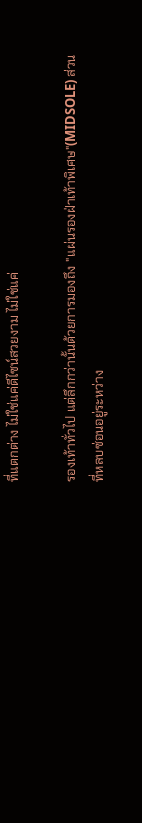ที่แตกต่าง ไม่ใช่แค่ดีไซน์สวยงาม ไม่ใช่แค่

รองเท้าทั่วไป แต่ลึกกว่านั้นด้วยการมองถึง "แผ่นรองฝ่าเท้าพิเศษ"(MIDSOLE) ส่วนที่หลบซ่อนอยู่ระหว่าง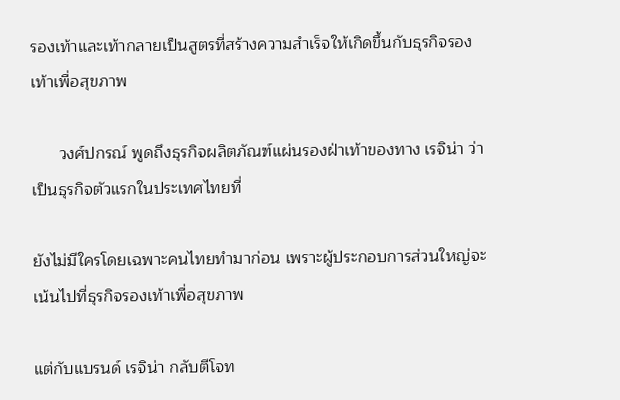รองเท้าและเท้ากลายเป็นสูตรที่สร้างความสำเร็จให้เกิดขึ้นกับธุรกิจรองเท้าเพื่อสุขภาพ

      วงศ์ปกรณ์ พูดถึงธุรกิจผลิตภัณฑ์แผ่นรองฝ่าเท้าของทาง เรจิน่า ว่าเป็นธุรกิจตัวแรกในประเทศไทยที่

ยังไม่มีใครโดยเฉพาะคนไทยทำมาก่อน เพราะผู้ประกอบการส่วนใหญ่จะเน้นไปที่ธุรกิจรองเท้าเพื่อสุขภาพ

แต่กับแบรนด์ เรจิน่า กลับตีโจท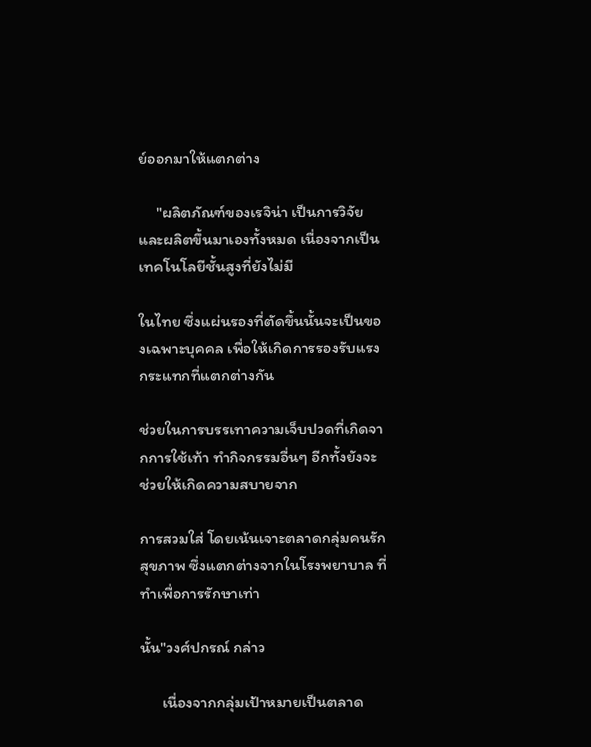ย์ออกมาให้แตกต่าง

     "ผลิตภัณฑ์ของเรจิน่า เป็นการวิจัยและผลิตขึ้นมาเองทั้งหมด เนื่องจากเป็นเทคโนโลยีชั้นสูงที่ยังไม่มี

ในไทย ซึ่งแผ่นรองที่ตัดขึ้นนั้นจะเป็นของเฉพาะบุคคล เพื่อให้เกิดการรองรับแรงกระแทกที่แตกต่างกัน

ช่วยในการบรรเทาความเจ็บปวดที่เกิดจากการใช้เท้า ทำกิจกรรมอื่นๆ อีกทั้งยังจะช่วยให้เกิดความสบายจาก

การสวมใส่ โดยเน้นเจาะตลาดกลุ่มคนรักสุขภาพ ซึ่งแตกต่างจากในโรงพยาบาล ที่ทำเพื่อการรักษาเท่า

นั้น"วงศ์ปกรณ์ กล่าว

      เนื่องจากกลุ่มเป้าหมายเป็นตลาด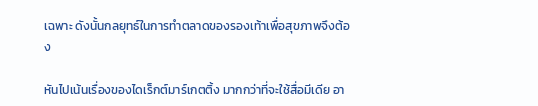เฉพาะ ดังนั้นกลยุทธ์ในการทำตลาดของรองเท้าเพื่อสุขภาพจึงต้อง

หันไปเน้นเรื่องของไดเร็กต์มาร์เกตติ้ง มากกว่าที่จะใช้สื่อมีเดีย อา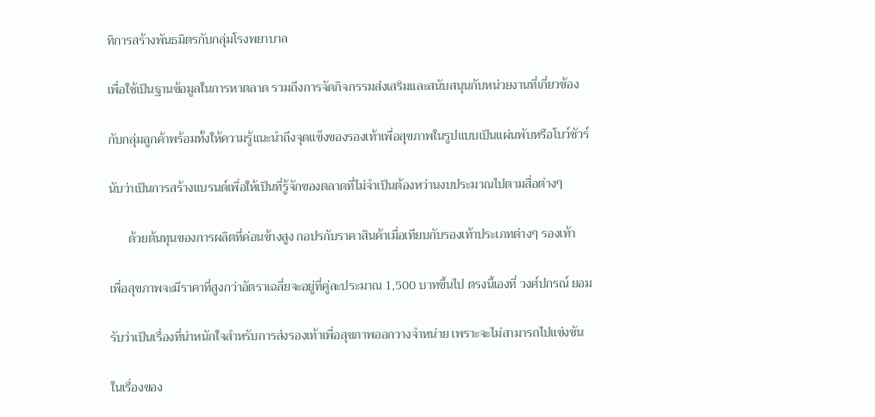ทิการสร้างพันธมิตรกับกลุ่มโรงพยาบาล

เพื่อใช้เป็นฐานข้อมูลในการหาตลาด รวมถึงการจัดกิจกรรมส่งเสริมและสนับสนุนกับหน่วยงานที่เกี่ยวข้อง

กับกลุ่มลูกค้าพร้อมทั้งให้ความรู้แนะนำถึงจุดแข็งของรองเท้าเพื่อสุขภาพในรูปแบบเป็นแผ่นพับหรือโบว์ชัวร์

นับว่าเป็นการสร้างแบรนด์เพื่อให้เป็นที่รู้จักของตลาดที่ไม่จำเป็นต้องหว่านงบประมาณไปตามสื่อต่างๆ

      ด้วยต้นทุนของการผลิตที่ค่อนข้างสูง กอปรกับราคาสินค้าเมื่อเทียบกับรองเท้าประเภทต่างๆ รองเท้า

เพื่อสุขภาพจะมีราคาที่สูงกว่าอัตราเฉลี่ยจะอยู่ที่คู่ละประมาณ 1,500 บาทขึ้นไป ตรงนี้เองที่ วงศ์ปกรณ์ ยอม

รับว่าเป็นเรื่องที่น่าหนักใจสำหรับการส่งรองเท้าเพื่อสุขภาพออกวางจำหน่าย เพราะจะไม่สามารถไปแข่งขัน

ในเรื่องของ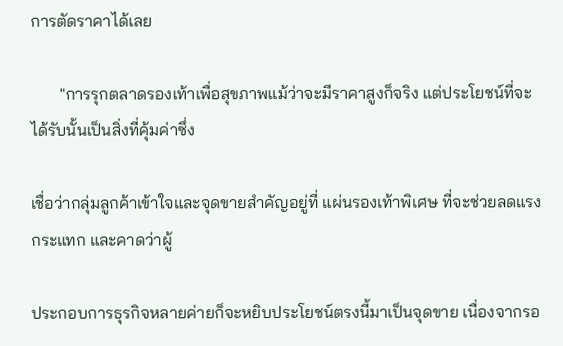การตัดราคาได้เลย

       "การรุกตลาดรองเท้าเพื่อสุขภาพแม้ว่าจะมีราคาสูงก็จริง แต่ประโยชน์ที่จะได้รับนั้นเป็นสิ่งที่คุ้มค่าซึ่ง

เชื่อว่ากลุ่มลูกค้าเข้าใจและจุดขายสำคัญอยู่ที่ แผ่นรองเท้าพิเศษ ที่จะช่วยลดแรงกระแทก และคาดว่าผู้

ประกอบการธุรกิจหลายค่ายก็จะหยิบประโยชน์ตรงนี้มาเป็นจุดขาย เนื่องจากรอ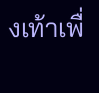งเท้าเพื่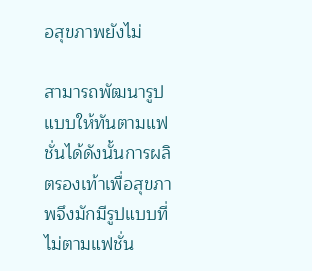อสุขภาพยังไม่

สามารถพัฒนารูปแบบให้ทันตามแฟชั่นได้ดังนั้นการผลิตรองเท้าเพื่อสุขภาพจึงมักมีรูปแบบที่ไม่ตามแฟชั่น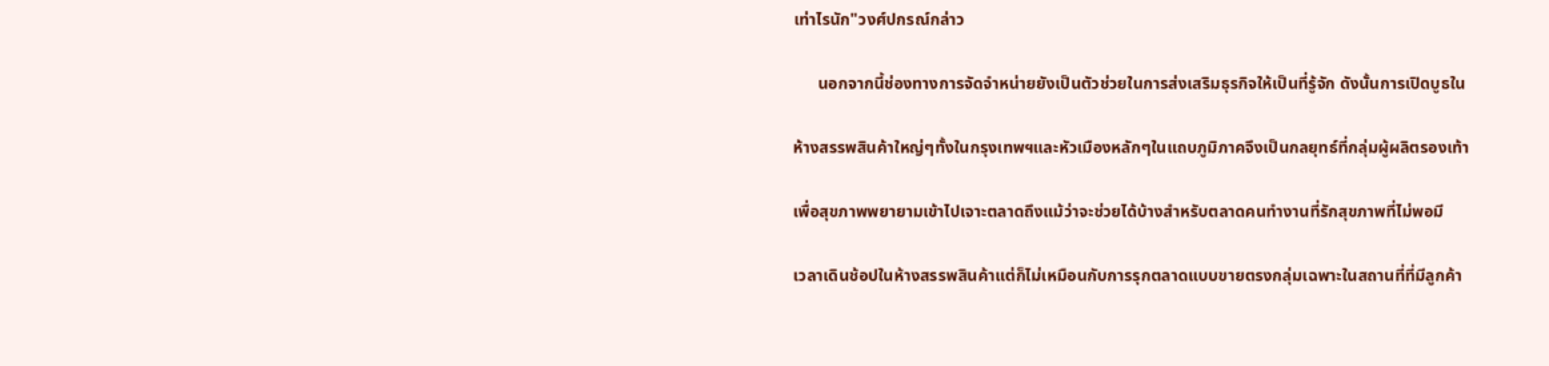เท่าไรนัก"วงศ์ปกรณ์กล่าว

      นอกจากนี้ช่องทางการจัดจำหน่ายยังเป็นตัวช่วยในการส่งเสริมธุรกิจให้เป็นที่รู้จัก ดังนั้นการเปิดบูธใน

ห้างสรรพสินค้าใหญ่ๆทั้งในกรุงเทพฯและหัวเมืองหลักๆในแถบภูมิภาคจึงเป็นกลยุทธ์ที่กลุ่มผู้ผลิตรองเท้า

เพื่อสุขภาพพยายามเข้าไปเจาะตลาดถึงแม้ว่าจะช่วยได้บ้างสำหรับตลาดคนทำงานที่รักสุขภาพที่ไม่พอมี

เวลาเดินช้อปในห้างสรรพสินค้าแต่ก็ไม่เหมือนกับการรุกตลาดแบบขายตรงกลุ่มเฉพาะในสถานที่ที่มีลูกค้า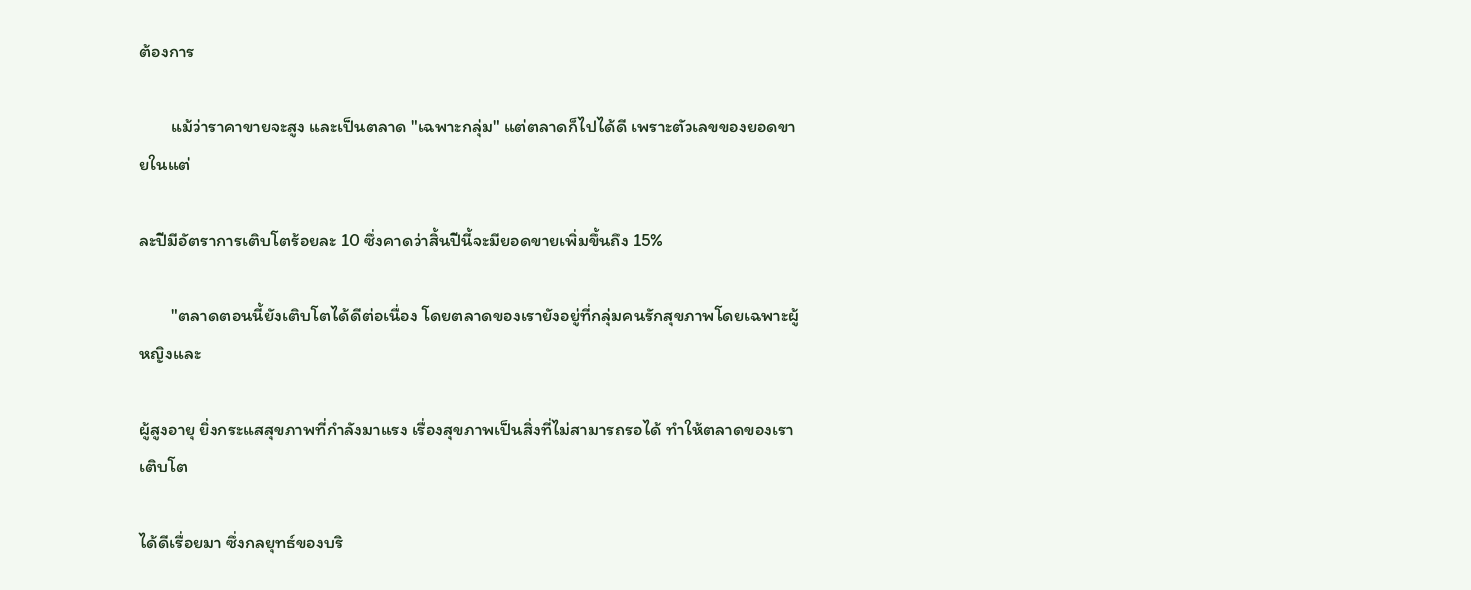ต้องการ

        แม้ว่าราคาขายจะสูง และเป็นตลาด "เฉพาะกลุ่ม" แต่ตลาดก็ไปได้ดี เพราะตัวเลขของยอดขายในแต่

ละปีมีอัตราการเติบโตร้อยละ 10 ซึ่งคาดว่าสิ้นปีนี้จะมียอดขายเพิ่มขึ้นถึง 15%

        "ตลาดตอนนี้ยังเติบโตได้ดีต่อเนื่อง โดยตลาดของเรายังอยู่ที่กลุ่มคนรักสุขภาพโดยเฉพาะผู้หญิงและ

ผู้สูงอายุ ยิ่งกระแสสุขภาพที่กำลังมาแรง เรื่องสุขภาพเป็นสิ่งที่ไม่สามารถรอได้ ทำให้ตลาดของเราเติบโต

ได้ดีเรื่อยมา ซึ่งกลยุทธ์ของบริ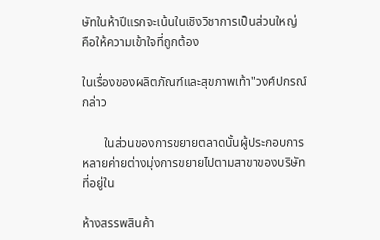ษัทในห้าปีแรกจะเน้นในเชิงวิชาการเป็นส่วนใหญ่ คือให้ความเข้าใจที่ถูกต้อง

ในเรื่องของผลิตภัณฑ์และสุขภาพเท้า"วงศ์ปกรณ์ กล่าว

       ในส่วนของการขยายตลาดนั้นผู้ประกอบการหลายค่ายต่างมุ่งการขยายไปตามสาขาของบริษัทที่อยู่ใน

ห้างสรรพสินค้า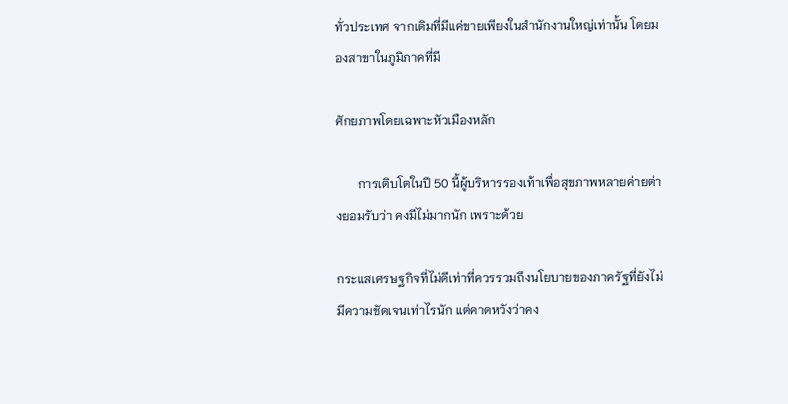ทั่วประเทศ จากเดิมที่มีแค่ขายเพียงในสำนักงานใหญ่เท่านั้น โดยมองสาขาในภูมิภาคที่มี

ศักยภาพโดยเฉพาะหัวเมืองหลัก

       การเติบโตในปี 50 นี้ผู้บริหารรองเท้าเพื่อสุขภาพหลายค่ายต่างยอมรับว่า คงมีไม่มากนัก เพราะด้วย

กระแสเศรษฐกิจที่ไม่ดีเท่าที่ควรรวมถึงนโยบายของภาครัฐที่ยังไม่มีความชัดเจนเท่าไรนัก แต่คาดหวังว่าคง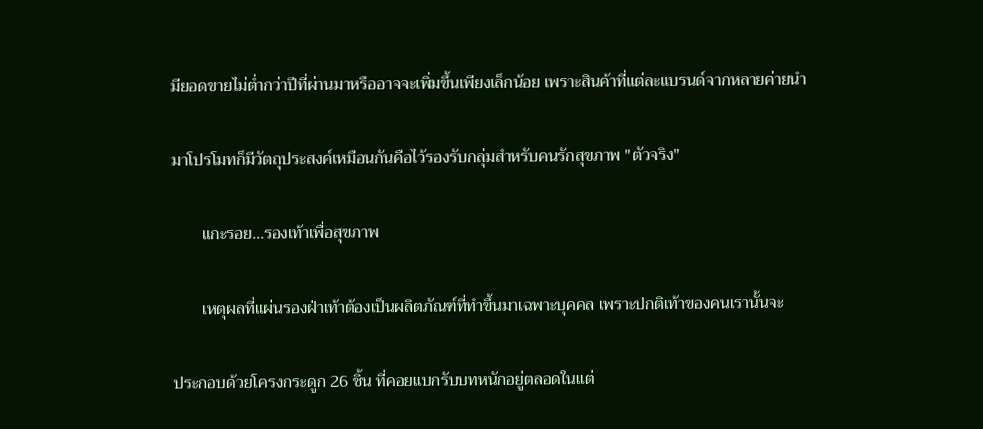มียอดขายไม่ต่ำกว่าปีที่ผ่านมาหรืออาจจะเพิ่มขึ้นเพียงเล็กน้อย เพราะสินค้าที่แต่ละแบรนด์จากหลายค่ายนำ

มาโปรโมทก็มีวัตถุประสงค์เหมือนกันคือไว้รองรับกลุ่มสำหรับคนรักสุขภาพ "ตัวจริง"

       แกะรอย...รองเท้าเพื่อสุขภาพ

       เหตุผลที่แผ่นรองฝ่าเท้าต้องเป็นผลิตภัณฑ์ที่ทำขึ้นมาเฉพาะบุคคล เพราะปกติเท้าของคนเรานั้นจะ

ประกอบด้วยโครงกระดูก 26 ชิ้น ที่คอยแบกรับบทหนักอยู่ตลอดในแต่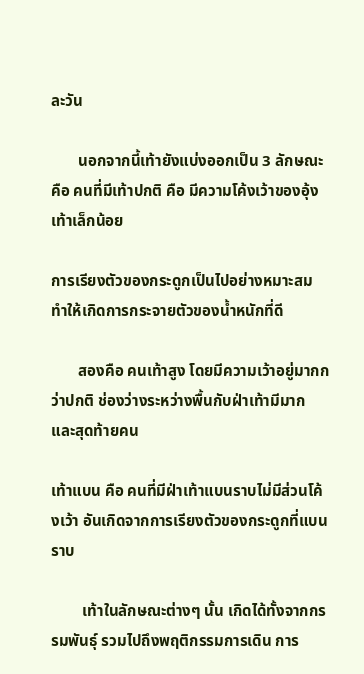ละวัน

       นอกจากนี้เท้ายังแบ่งออกเป็น 3 ลักษณะ คือ คนที่มีเท้าปกติ คือ มีความโค้งเว้าของอุ้งเท้าเล็กน้อย

การเรียงตัวของกระดูกเป็นไปอย่างหมาะสม ทำให้เกิดการกระจายตัวของน้ำหนักที่ดี

       สองคือ คนเท้าสูง โดยมีความเว้าอยู่มากกว่าปกติ ช่องว่างระหว่างพื้นกับฝ่าเท้ามีมาก และสุดท้ายคน

เท้าแบน คือ คนที่มีฝ่าเท้าแบนราบไม่มีส่วนโค้งเว้า อันเกิดจากการเรียงตัวของกระดูกที่แบนราบ

        เท้าในลักษณะต่างๆ นั้น เกิดได้ทั้งจากกรรมพันธุ์ รวมไปถึงพฤติกรรมการเดิน การ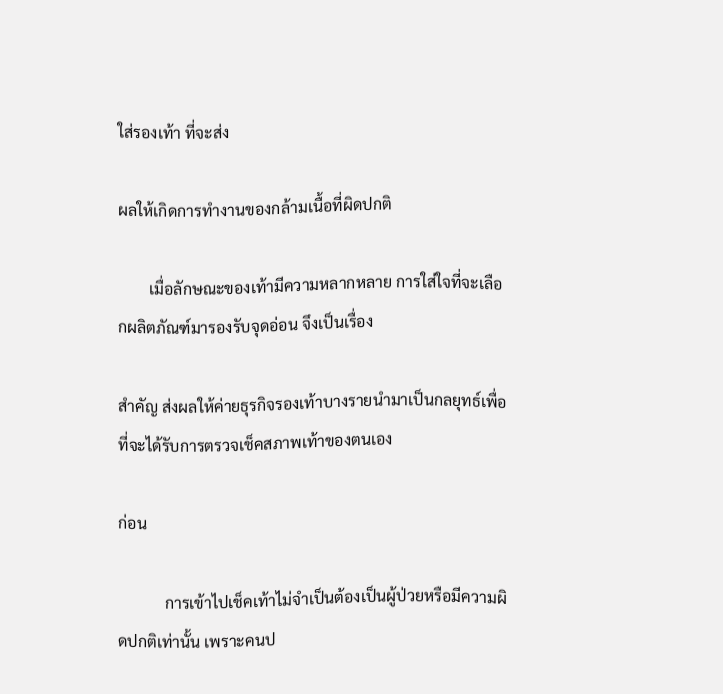ใส่รองเท้า ที่จะส่ง

ผลให้เกิดการทำงานของกล้ามเนื้อที่ผิดปกติ

        เมื่อลักษณะของเท้ามีความหลากหลาย การใส่ใจที่จะเลือกผลิตภัณฑ์มารองรับจุดอ่อน จึงเป็นเรื่อง

สำคัญ ส่งผลให้ค่ายธุรกิจรองเท้าบางรายนำมาเป็นกลยุทธ์เพื่อที่จะได้รับการตรวจเช็คสภาพเท้าของตนเอง

ก่อน

            การเข้าไปเช็คเท้าไม่จำเป็นต้องเป็นผู้ป่วยหรือมีความผิดปกติเท่านั้น เพราะคนป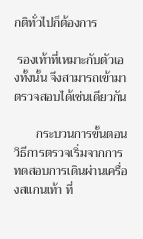กติทั่วไปก็ต้องการ

 รองเท้าที่เหมาะกับตัวเองทั้งนั้น จึงสามารถเข้ามาตรวจสอบได้เช่นเดียวกัน

       กระบวนการขั้นตอนวิธีการตรวจเริ่มจากการทดสอบการเดินผ่านเครื่องสแกนเท้า ที่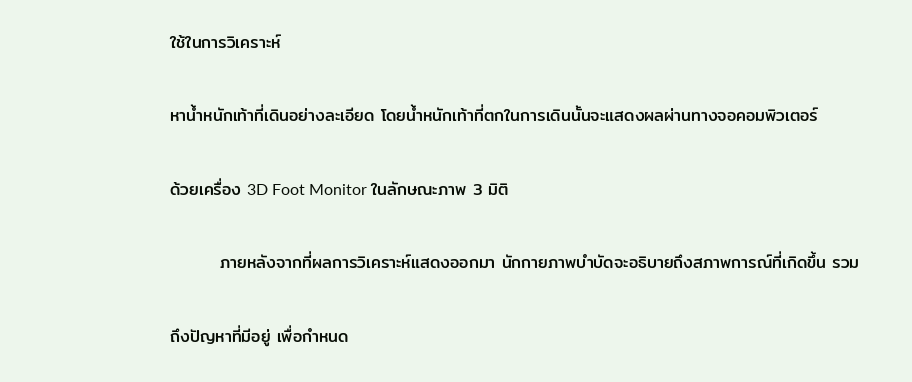ใช้ในการวิเคราะห์

หาน้ำหนักเท้าที่เดินอย่างละเอียด โดยน้ำหนักเท้าที่ตกในการเดินนั้นจะแสดงผลผ่านทางจอคอมพิวเตอร์

ด้วยเครื่อง 3D Foot Monitor ในลักษณะภาพ 3 มิติ

        ภายหลังจากที่ผลการวิเคราะห์แสดงออกมา นักกายภาพบำบัดจะอธิบายถึงสภาพการณ์ที่เกิดขึ้น รวม

ถึงปัญหาที่มีอยู่ เพื่อกำหนด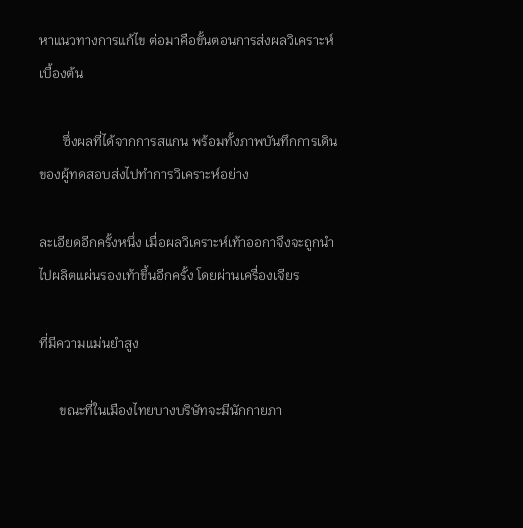หาแนวทางการแก้ไข ต่อมาคือขั้นตอนการส่งผลวิเคราะห์เบื้องต้น

       ซึ่งผลที่ได้จากการสแกน พร้อมทั้งภาพบันทึกการเดินของผู้ทดสอบส่งไปทำการวิเคราะห์อย่าง

ละเอียดอีกครั้งหนึ่ง เมื่อผลวิเคราะห์เท้าออกาจึงจะถูกนำไปผลิตแผ่นรองเท้าขึ้นอีกครั้ง โดยผ่านเครื่องเจียร

ที่มีความแม่นยำสูง

      ขณะที่ในเมืองไทยบางบริษัทจะมีนักกายภา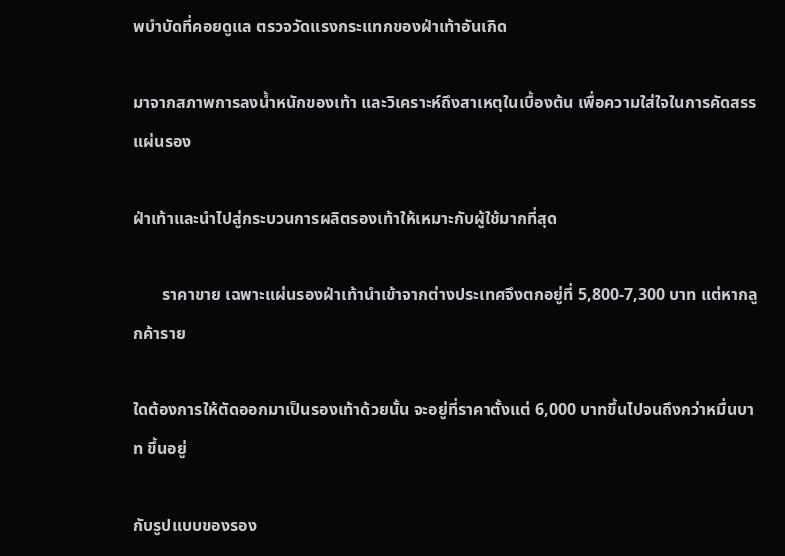พบำบัดที่คอยดูแล ตรวจวัดแรงกระแทกของฝ่าเท้าอันเกิด

มาจากสภาพการลงน้ำหนักของเท้า และวิเคราะห์ถึงสาเหตุในเบื้องต้น เพื่อความใส่ใจในการคัดสรรแผ่นรอง

ฝ่าเท้าและนำไปสู่กระบวนการผลิตรองเท้าให้เหมาะกับผู้ใช้มากที่สุด

       ราคาขาย เฉพาะแผ่นรองฝ่าเท้านำเข้าจากต่างประเทศจึงตกอยู่ที่ 5,800-7,300 บาท แต่หากลูกค้าราย

ใดต้องการให้ตัดออกมาเป็นรองเท้าด้วยนั้น จะอยู่ที่ราคาตั้งแต่ 6,000 บาทขึ้นไปจนถึงกว่าหมื่นบาท ขึ้นอยู่

กับรูปแบบของรอง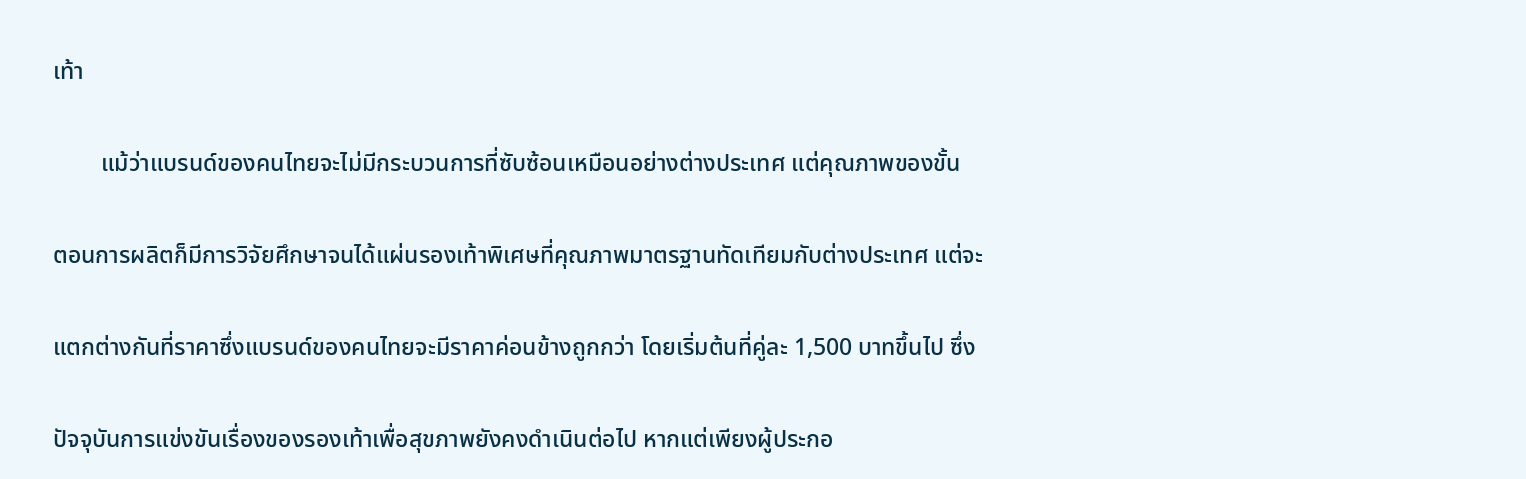เท้า

        แม้ว่าแบรนด์ของคนไทยจะไม่มีกระบวนการที่ซับซ้อนเหมือนอย่างต่างประเทศ แต่คุณภาพของขั้น

ตอนการผลิตก็มีการวิจัยศึกษาจนได้แผ่นรองเท้าพิเศษที่คุณภาพมาตรฐานทัดเทียมกับต่างประเทศ แต่จะ

แตกต่างกันที่ราคาซึ่งแบรนด์ของคนไทยจะมีราคาค่อนข้างถูกกว่า โดยเริ่มต้นที่คู่ละ 1,500 บาทขึ้นไป ซึ่ง

ปัจจุบันการแข่งขันเรื่องของรองเท้าเพื่อสุขภาพยังคงดำเนินต่อไป หากแต่เพียงผู้ประกอ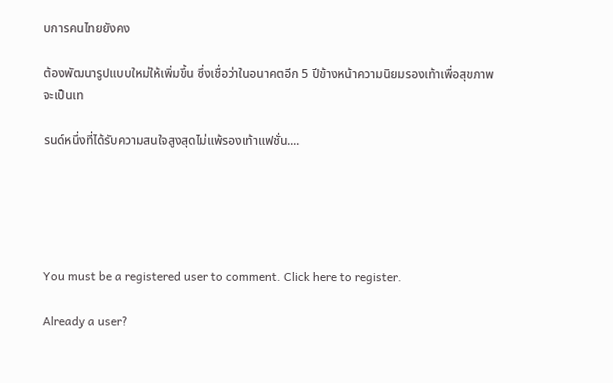บการคนไทยยังคง

ต้องพัฒนารูปแบบใหม่ให้เพิ่มขึ้น ซึ่งเชื่อว่าในอนาคตอีก 5 ปีข้างหน้าความนิยมรองเท้าเพื่อสุขภาพจะเป็นเท

รนด์หนึ่งที่ได้รับความสนใจสูงสุดไม่แพ้รองเท้าแฟชั่น....





You must be a registered user to comment. Click here to register.

Already a user?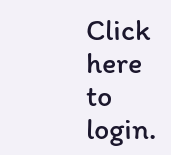Click here to login.